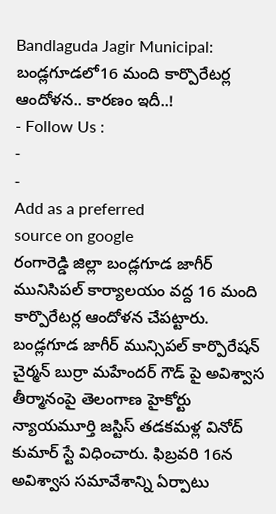Bandlaguda Jagir Municipal: బండ్లగూడలో16 మంది కార్పొరేటర్ల ఆందోళన.. కారణం ఇదీ..!
- Follow Us :
-
-
Add as a preferred
source on google
రంగారెడ్డి జిల్లా బండ్లగూడ జాగీర్ మునిసిపల్ కార్యాలయం వద్ద 16 మంది కార్పొరేటర్ల ఆందోళన చేపట్టారు. బండ్లగూడ జాగీర్ మున్సిపల్ కార్పొరేషన్ చైర్మన్ బుర్రా మహేందర్ గౌడ్ పై అవిశ్వాస తీర్మానంపై తెలంగాణ హైకోర్టు న్యాయమూర్తి జస్టిస్ తడకమళ్ల వినోద్ కుమార్ స్టే విధించారు. ఫిబ్రవరి 16న అవిశ్వాస సమావేశాన్ని ఏర్పాటు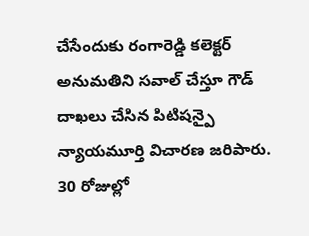చేసేందుకు రంగారెడ్డి కలెక్టర్ అనుమతిని సవాల్ చేస్తూ గౌడ్ దాఖలు చేసిన పిటిషన్పై న్యాయమూర్తి విచారణ జరిపారు. 30 రోజుల్లో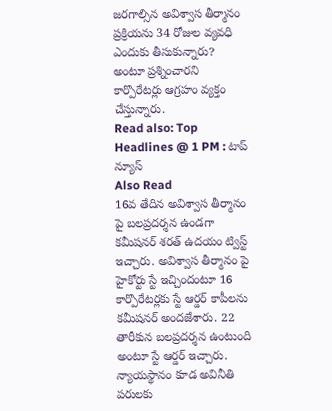జరగాల్సిన అవిశ్వాస తీర్మానం ప్రక్రియను 34 రోజుల వ్యవధి ఎందుకు తీసుకున్నారు? అంటూ ప్రశ్నించారని కార్పొరేటర్లు ఆగ్రహం వ్యక్తం చేస్తున్నారు.
Read also: Top Headlines @ 1 PM : టాప్ న్యూస్
Also Read
16వ తేదిన అవిశ్వాస తీర్మానం పై బలప్రదర్శన ఉండగా కమీషనర్ శరత్ ఉదయం ట్విస్ట్ ఇచ్చారు. అవిశ్వాస తీర్మానం పై హైకోర్టు స్టే ఇచ్చిందంటూ 16 కార్పొరేటర్లకు స్టే ఆర్డర్ కాపీలను కమీషనర్ అందజేశారు. 22 తారీకున బలప్రదర్శన ఉంటుంది అంటూ స్టే ఆర్డర్ ఇచ్చారు. న్యాయస్థానం కూడ అవినీతి పరులకు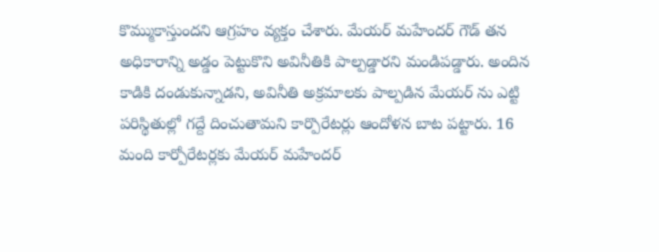కొమ్ముకాస్తుందని ఆగ్రహం వ్యక్తం చేశారు. మేయర్ మహేందర్ గౌడ్ తన అధికారాన్ని అడ్డం పెట్టుకొని అవినీతికి పాల్పడ్డారని మండిపడ్డారు. అందిన కాడికి దండుకున్నాడని, అవినీతి అక్రమాలకు పాల్పడిన మేయర్ ను ఎట్టి పరిస్థితుల్లో గద్దే దించుతామని కార్పొరేటర్లు ఆందోళన బాట పట్టారు. 16 మంది కార్పోరేటర్లకు మేయర్ మహేందర్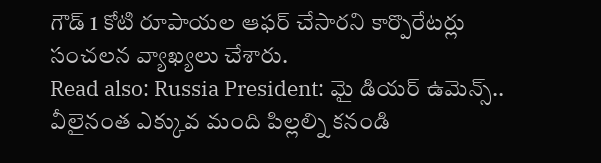గౌడ్ 1 కోటి రూపాయల ఆఫర్ చేసారని కార్పొరేటర్లు సంచలన వ్యాఖ్యలు చేశారు.
Read also: Russia President: మై డియర్ ఉమెన్స్.. వీలైనంత ఎక్కువ మంది పిల్లల్ని కనండి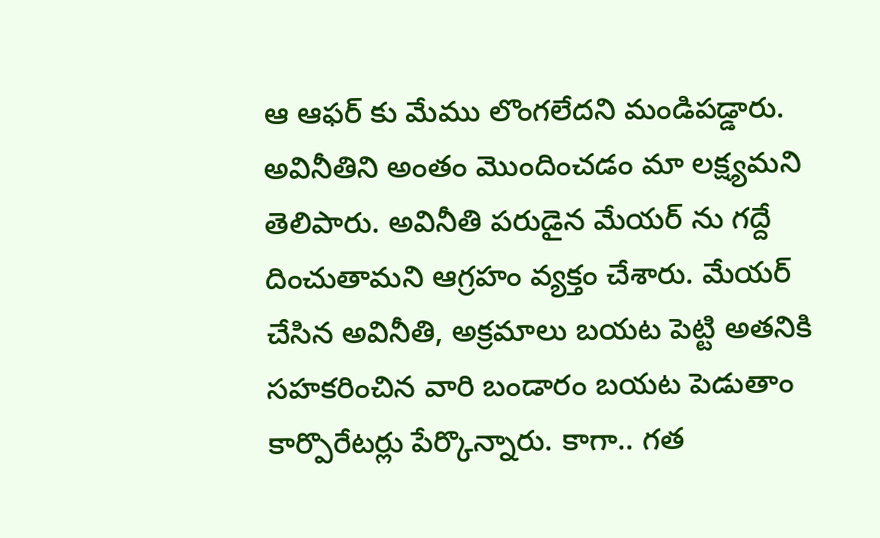ఆ ఆఫర్ కు మేము లొంగలేదని మండిపడ్డారు. అవినీతిని అంతం మొందించడం మా లక్ష్యమని తెలిపారు. అవినీతి పరుడైన మేయర్ ను గద్దే దించుతామని ఆగ్రహం వ్యక్తం చేశారు. మేయర్ చేసిన అవినీతి, అక్రమాలు బయట పెట్టి అతనికి సహకరించిన వారి బండారం బయట పెడుతాం కార్పొరేటర్లు పేర్కొన్నారు. కాగా.. గత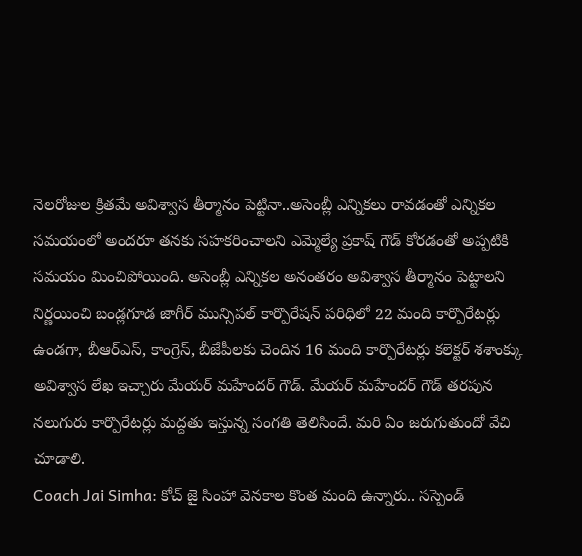నెలరోజుల క్రితమే అవిశ్వాస తీర్మానం పెట్టినా..అసెంబ్లీ ఎన్నికలు రావడంతో ఎన్నికల సమయంలో అందరూ తనకు సహకరించాలని ఎమ్మెల్యే ప్రకాష్ గౌడ్ కోరడంతో అప్పటికి సమయం మించిపోయింది. అసెంబ్లీ ఎన్నికల అనంతరం అవిశ్వాస తీర్మానం పెట్టాలని నిర్ణయించి బండ్లగూడ జాగీర్ మున్సిపల్ కార్పొరేషన్ పరిధిలో 22 మంది కార్పొరేటర్లు ఉండగా, బీఆర్ఎస్, కాంగ్రెస్, బీజేపీలకు చెందిన 16 మంది కార్పొరేటర్లు కలెక్టర్ శశాంక్కు అవిశ్వాస లేఖ ఇచ్చారు మేయర్ మహేందర్ గౌడ్. మేయర్ మహేందర్ గౌడ్ తరపున నలుగురు కార్పొరేటర్లు మద్దతు ఇస్తున్న సంగతి తెలిసిందే. మరి ఏం జరుగుతుందో వేచి చూడాలి.
Coach Jai Simha: కోచ్ జై సింహా వెనకాల కొంత మంది ఉన్నారు.. సస్పెండ్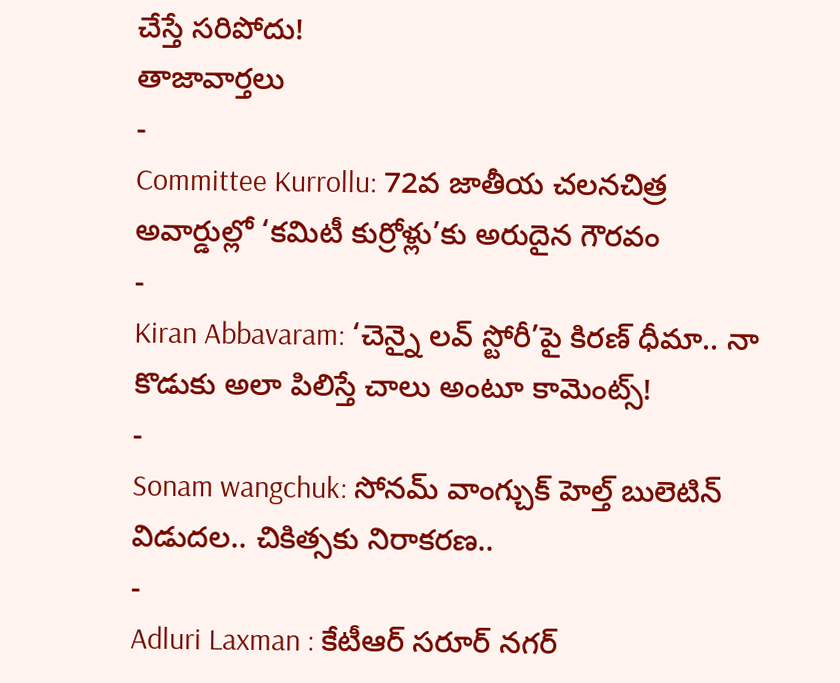చేస్తే సరిపోదు!
తాజావార్తలు
-
Committee Kurrollu: 72వ జాతీయ చలనచిత్ర అవార్డుల్లో ‘కమిటీ కుర్రోళ్లు’కు అరుదైన గౌరవం
-
Kiran Abbavaram: ‘చెన్నై లవ్ స్టోరీ’పై కిరణ్ ధీమా.. నా కొడుకు అలా పిలిస్తే చాలు అంటూ కామెంట్స్!
-
Sonam wangchuk: సోనమ్ వాంగ్చుక్ హెల్త్ బులెటిన్ విడుదల.. చికిత్సకు నిరాకరణ..
-
Adluri Laxman : కేటీఆర్ సరూర్ నగర్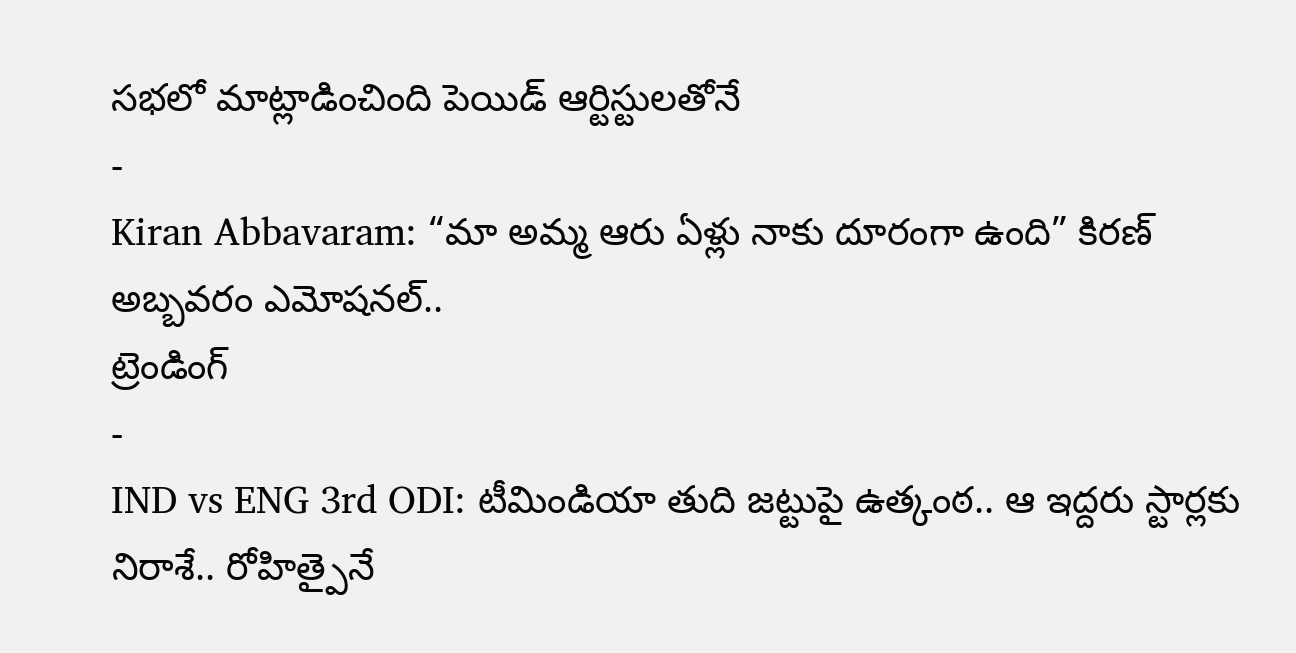సభలో మాట్లాడించింది పెయిడ్ ఆర్టిస్టులతోనే
-
Kiran Abbavaram: “మా అమ్మ ఆరు ఏళ్లు నాకు దూరంగా ఉంది” కిరణ్ అబ్బవరం ఎమోషనల్..
ట్రెండింగ్
-
IND vs ENG 3rd ODI: టీమిండియా తుది జట్టుపై ఉత్కంఠ.. ఆ ఇద్దరు స్టార్లకు నిరాశే.. రోహిత్పైనే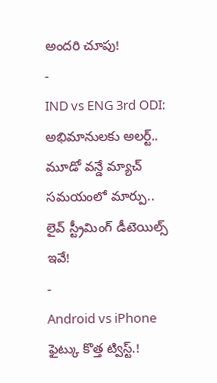అందరి చూపు!
-
IND vs ENG 3rd ODI: అభిమానులకు అలర్ట్.. మూడో వన్డే మ్యాచ్ సమయంలో మార్పు.. లైవ్ స్ట్రీమింగ్ డీటెయిల్స్ ఇవే!
-
Android vs iPhone ఫైట్కు కొత్త ట్విస్ట్.!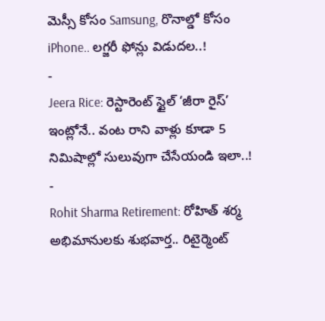మెస్సీ కోసం Samsung, రొనాల్డో కోసం iPhone.. లగ్జరీ ఫోన్లు విడుదల..!
-
Jeera Rice: రెస్టారెంట్ స్టైల్ ‘జీరా రైస్’ ఇంట్లోనే.. వంట రాని వాళ్లు కూడా 5 నిమిషాల్లో సులువుగా చేసేయండి ఇలా..!
-
Rohit Sharma Retirement: రోహిత్ శర్మ అభిమానులకు శుభవార్త.. రిటైర్మెంట్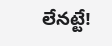లేనట్టే!